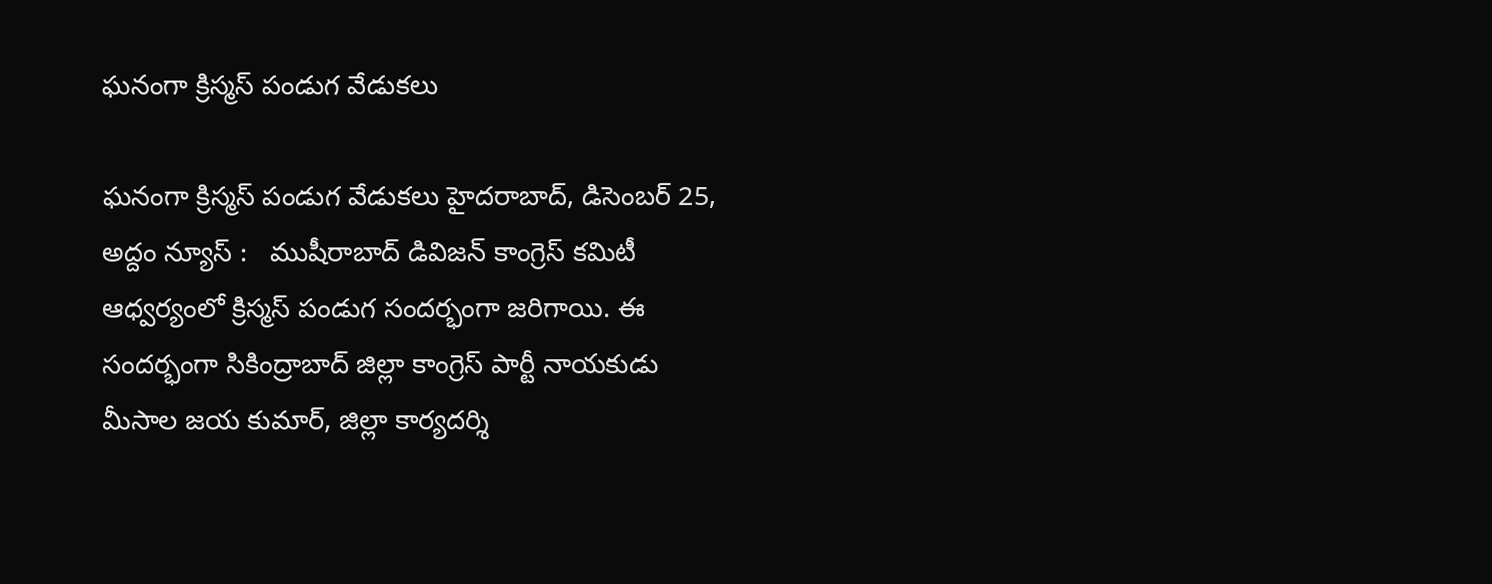ఘ‌నంగా క్రిస్మ‌స్ పండుగ వేడుక‌లు

ఘ‌నంగా క్రిస్మ‌స్ పండుగ వేడుక‌లు హైదరాబాద్, డిసెంబ‌ర్ 25, అద్దం న్యూస్ :   ముషీరాబాద్ డివిజన్ కాంగ్రెస్ కమిటీ ఆధ్వర్యంలో క్రిస్మస్ పండుగ సందర్భంగా జ‌రిగాయి. ఈ సంద‌ర్భంగా సికింద్రాబాద్ జిల్లా కాంగ్రెస్ పార్టీ నాయకుడు మీసాల జయ కుమార్, జిల్లా కార్యదర్శి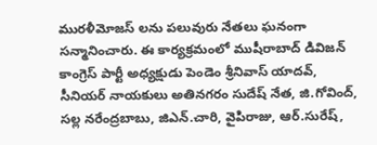మురళీమోజస్ ల‌ను ప‌లువురు నేత‌లు ఘ‌నంగా స‌న్మానించారు. ఈ కార్యక్రమంలో ముషీరాబాద్ డివిజన్ కాంగ్రెస్ పార్టీ అధ్యక్షుడు పెండెం శ్రీనివాస్ యాదవ్, సీనియర్ నాయకులు అతిన‌గ‌రం సుదేష్ నేత‌, జి.గోవింద్, సల్ల నరేంద్రబాబు, జిఎన్.చారి, వైపిరాజు, ఆర్.సురేష్,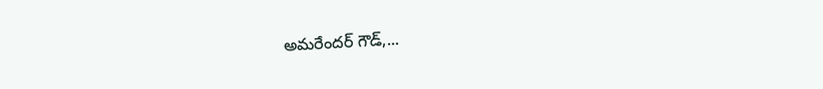అమరేందర్ గౌడ్,...